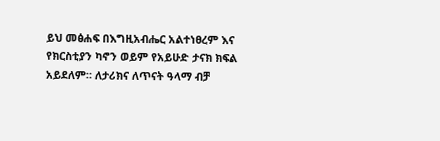ይህ መፅሐፍ በእግዚአብሔር አልተነፀረም እና የክርስቲያን ካኖን ወይም የአይሁድ ታናክ ክፍል አይደለም። ለታሪክና ለጥናት ዓላማ ብቻ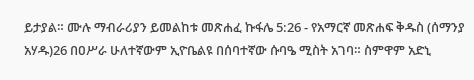ይታያል። ሙሉ ማብራሪያን ይመልከቱ መጽሐፈ ኩፋሌ 5:26 - የአማርኛ መጽሐፍ ቅዱስ (ሰማንያ አሃዱ)26 በዐሥራ ሁለተኛውም ኢዮቤልዩ በሰባተኛው ሱባዔ ሚስት አገባ። ስምዋም አድኒ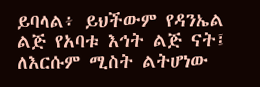ይባላል፥ ይህችውም የዳንኤል ልጅ የአባቱ እኅት ልጅ ናት፤ ለእርሱም ሚስት ልትሆነው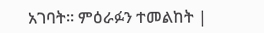አገባት። ምዕራፉን ተመልከት |